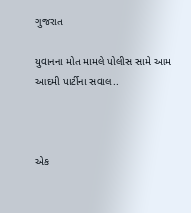ગુજરાત

યુવાનના મોત મામલે પોલીસ સામે આમ આદમી પાર્ટીના સવાલ..



એક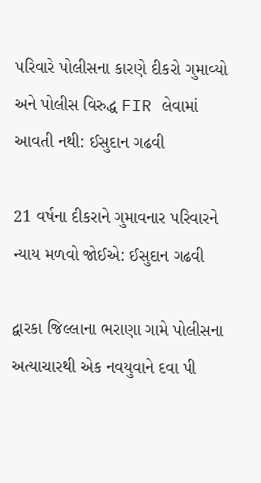પરિવારે પોલીસના કારણે દીકરો ગુમાવ્યો અને પોલીસ વિરુદ્ધ FIR લેવામાં આવતી નથી: ઈસુદાન ગઢવી

21 વર્ષના દીકરાને ગુમાવનાર પરિવારને ન્યાય મળવો જોઈએ: ઈસુદાન ગઢવી

દ્વારકા જિલ્લાના ભરાણા ગામે પોલીસના અત્યાચારથી એક નવયુવાને દવા પી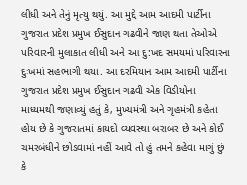લીધી અને તેનું મૃત્યુ થયું. આ મુદ્દે આમ આદમી પાર્ટીના ગુજરાત પ્રદેશ પ્રમુખ ઈસુદાન ગઢવીને જાણ થતા તેઓએ પરિવારની મુલાકાત લીધી અને આ દુ:ખદ સમયમાં પરિવારના દુઃખમાં સહભાગી થયા. આ દરમિયાન આમ આદમી પાર્ટીના ગુજરાત પ્રદેશ પ્રમુખ ઈસુદાન ગઢવી એક વિડીયોના માધ્યમથી જણાવ્યું હતું કે, મુખ્યમંત્રી અને ગૃહમંત્રી કહેતા હોય છે કે ગુજરાતમાં કાયદો વ્યવસ્થા બરાબર છે અને કોઈ ચમરબંધીને છોડવામાં નહીં આવે તો હું તમને કહેવા માગું છું કે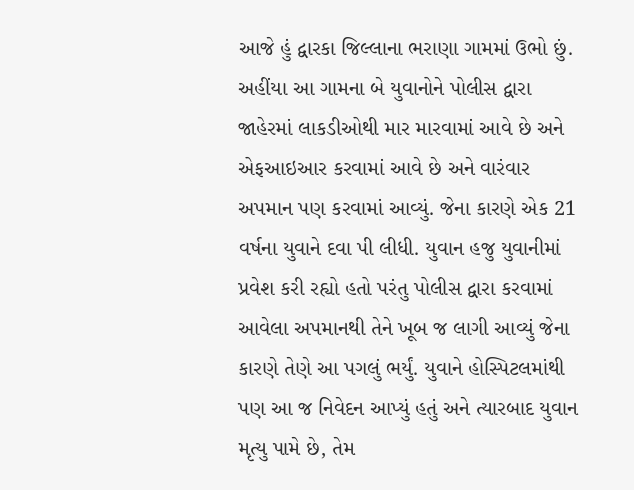આજે હું દ્વારકા જિલ્લાના ભરાણા ગામમાં ઉભો છું. અહીંયા આ ગામના બે યુવાનોને પોલીસ દ્વારા જાહેરમાં લાકડીઓથી માર મારવામાં આવે છે અને એફઆઇઆર કરવામાં આવે છે અને વારંવાર અપમાન પણ કરવામાં આવ્યું. જેના કારણે એક 21 વર્ષના યુવાને દવા પી લીધી. યુવાન હજુ યુવાનીમાં પ્રવેશ કરી રહ્યો હતો પરંતુ પોલીસ દ્વારા કરવામાં આવેલા અપમાનથી તેને ખૂબ જ લાગી આવ્યું જેના કારણે તેણે આ પગલું ભર્યું. યુવાને હોસ્પિટલમાંથી પણ આ જ નિવેદન આપ્યું હતું અને ત્યારબાદ યુવાન મૃત્યુ પામે છે, તેમ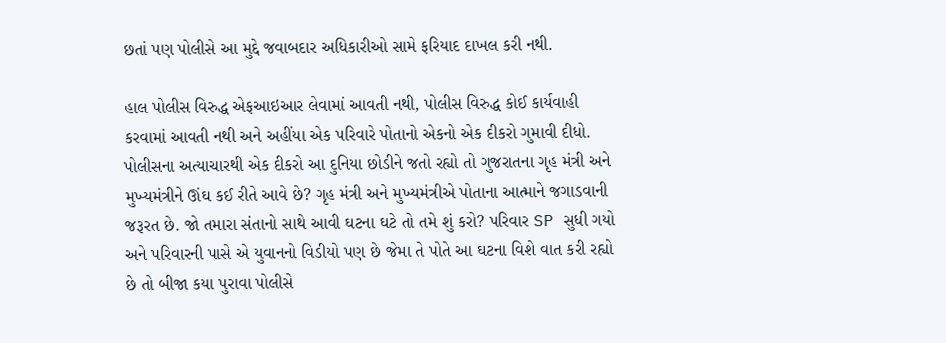છતાં પણ પોલીસે આ મુદ્દે જવાબદાર અધિકારીઓ સામે ફરિયાદ દાખલ કરી નથી.

હાલ પોલીસ વિરુદ્ધ એફઆઇઆર લેવામાં આવતી નથી, પોલીસ વિરુદ્ધ કોઈ કાર્યવાહી કરવામાં આવતી નથી અને અહીંયા એક પરિવારે પોતાનો એકનો એક દીકરો ગુમાવી દીધો. પોલીસના અત્યાચારથી એક દીકરો આ દુનિયા છોડીને જતો રહ્યો તો ગુજરાતના ગૃહ મંત્રી અને મુખ્યમંત્રીને ઊંઘ કઈ રીતે આવે છે? ગૃહ મંત્રી અને મુખ્યમંત્રીએ પોતાના આત્માને જગાડવાની જરૂરત છે. જો તમારા સંતાનો સાથે આવી ઘટના ઘટે તો તમે શું કરો? પરિવાર SP સુધી ગયો અને પરિવારની પાસે એ યુવાનનો વિડીયો પણ છે જેમા તે પોતે આ ઘટના વિશે વાત કરી રહ્યો છે તો બીજા કયા પુરાવા પોલીસે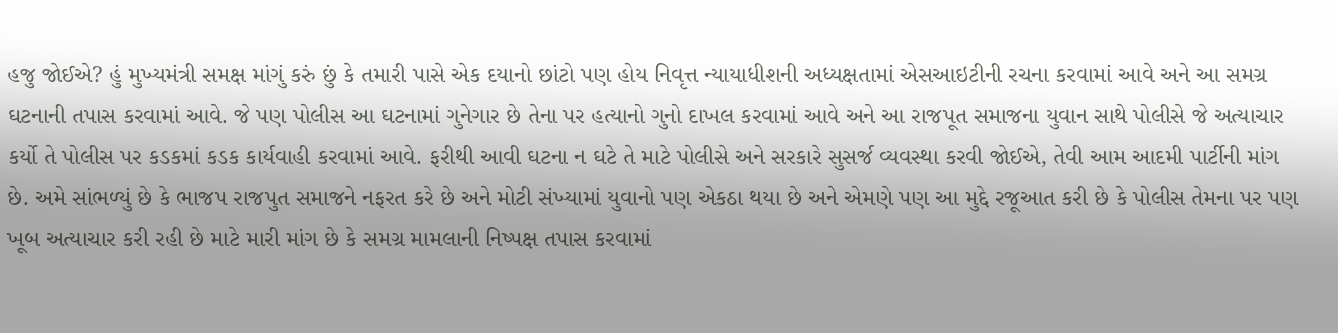હજુ જોઈએ? હું મુખ્યમંત્રી સમક્ષ માંગું કરું છું કે તમારી પાસે એક દયાનો છાંટો પણ હોય નિવૃત્ત ન્યાયાધીશની અધ્યક્ષતામાં એસઆઇટીની રચના કરવામાં આવે અને આ સમગ્ર ઘટનાની તપાસ કરવામાં આવે. જે પણ પોલીસ આ ઘટનામાં ગુનેગાર છે તેના પર હત્યાનો ગુનો દાખલ કરવામાં આવે અને આ રાજપૂત સમાજના યુવાન સાથે પોલીસે જે અત્યાચાર કર્યો તે પોલીસ પર કડકમાં કડક કાર્યવાહી કરવામાં આવે. ફરીથી આવી ઘટના ન ઘટે તે માટે પોલીસે અને સરકારે સુસર્જ વ્યવસ્થા કરવી જોઈએ, તેવી આમ આદમી પાર્ટીની માંગ છે. અમે સાંભળ્યું છે કે ભાજપ રાજપુત સમાજને નફરત કરે છે અને મોટી સંખ્યામાં યુવાનો પણ એકઠા થયા છે અને એમણે પણ આ મુદ્દે રજૂઆત કરી છે કે પોલીસ તેમના પર પણ ખૂબ અત્યાચાર કરી રહી છે માટે મારી માંગ છે કે સમગ્ર મામલાની નિષ્પક્ષ તપાસ કરવામાં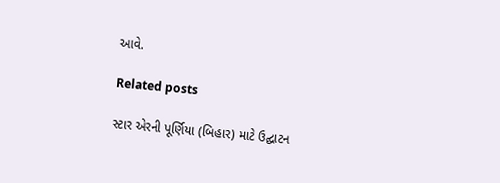આવે.

Related posts

સ્ટાર એરની પૂર્ણિયા (બિહાર) માટે ઉદ્ઘાટન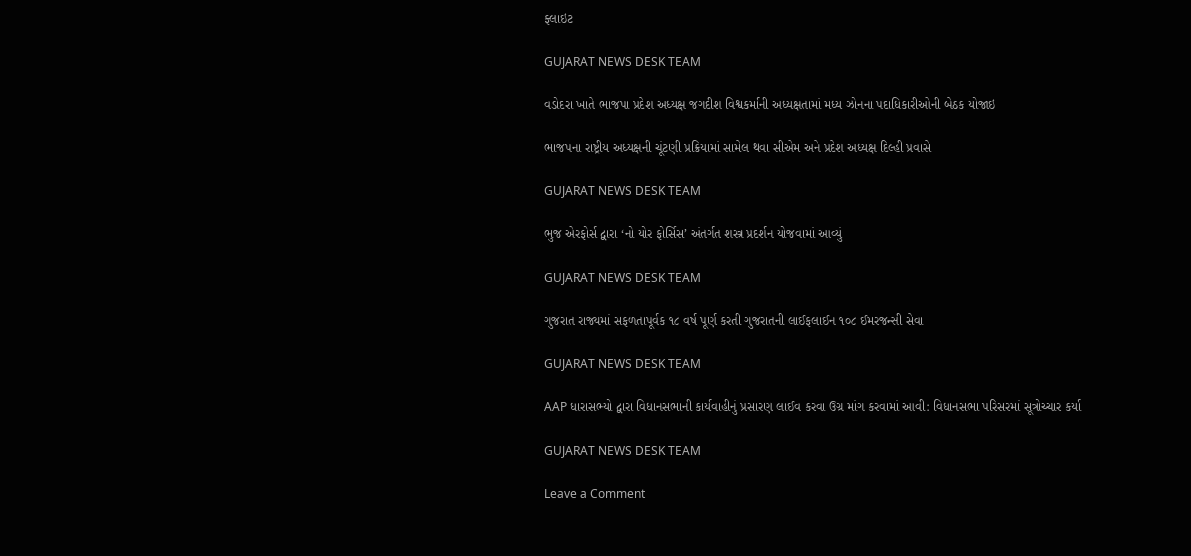ફ્લાઇટ

GUJARAT NEWS DESK TEAM

વડોદરા ખાતે ભાજપા પ્રદેશ અધ્યક્ષ જગદીશ વિશ્વકર્માની અધ્યક્ષતામાં મધ્ય ઝોનના પદાધિકારીઓની બેઠક યોજાઇ

ભાજપના રાષ્ટ્રીય અધ્યક્ષની ચૂંટણી પ્રક્રિયામાં સામેલ થવા સીએમ અને પ્રદેશ અધ્યક્ષ દિલ્હી પ્રવાસે

GUJARAT NEWS DESK TEAM

ભુજ એરફોર્સ દ્વારા ‘નો યોર ફોર્સિસ’ અંતર્ગત શસ્ત્ર પ્રદર્શન યોજવામાં આવ્યું

GUJARAT NEWS DESK TEAM

ગુજરાત રાજ્યમાં સફળતાપૂર્વક ૧૮ વર્ષ પૂર્ણ કરતી ગુજરાતની લાઈફલાઈન ૧૦૮ ઈમરજન્સી સેવા

GUJARAT NEWS DESK TEAM

AAP ધારાસભ્યો દ્વારા વિધાનસભાની કાર્યવાહીનું પ્રસારણ લાઈવ કરવા ઉગ્ર માંગ કરવામાં આવી: વિધાનસભા પરિસરમાં સૂત્રોચ્ચાર કર્યા

GUJARAT NEWS DESK TEAM

Leave a Comment